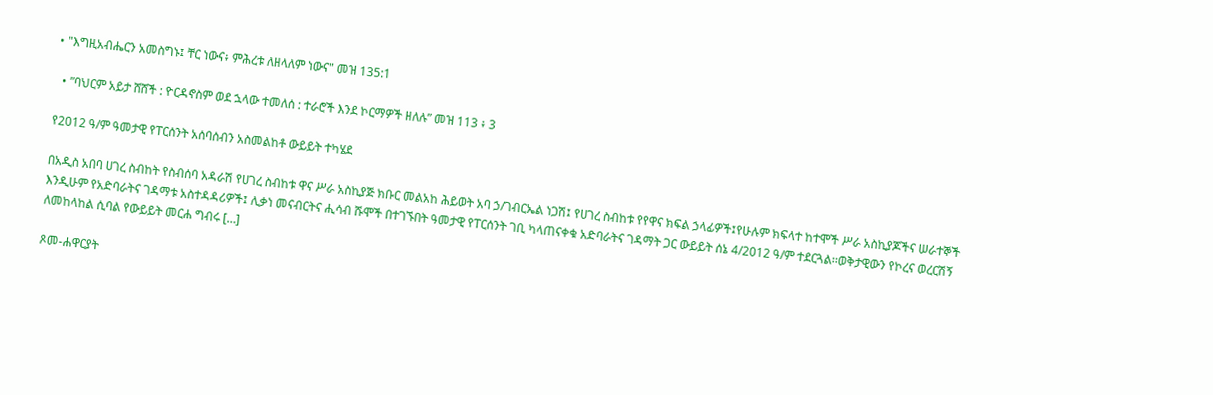• "እግዚአብሔርን አመስግኑ፤ ቸር ነውና፥ ምሕረቱ ለዘላለም ነውና" መዝ 135:1

  • ”ባህርም አይታ ሸሸች : ዮርዳኖስም ወደ ኋላው ተመለሰ : ተራሮች እንደ ኮርማዎች ዘለሉ” መዝ 113 ፥ 3

የ2012 ዓ/ም ዓመታዊ የፐርሰንት አሰባሰብን አስመልከቶ ውይይት ተካሄደ

በአዲስ አበባ ሀገረ ስብከት የስብሰባ አዳራሽ የሀገረ ስብከቱ ዋና ሥራ አስኪያጅ ክቡር መልአከ ሕይወት አባ ኃ/ገብርኤል ነጋሽ፤ የሀገረ ስብከቱ የየዋና ክፍል ኃላፊዎች፤የሁሉም ክፍላተ ከተሞች ሥራ አስኪያጆችና ሠራተኞች እንዲሁም የአድባራትና ገዳማቱ አስተዳዳሪዎች፤ ሊቃነ መናብርትና ሒሳብ ሹሞች በተገኙበት ዓመታዊ የፐርሰንት ገቢ ካላጠናቀቁ አድባራትና ገዳማት ጋር ውይይት ሰኔ 4/2012 ዓ/ም ተደርጓል፡፡ወቅታዊውን የኮረና ወረርሽኝ ለመከላከል ሲባል የውይይት መርሐ ግብሩ […]

ጾመ-ሐዋርያት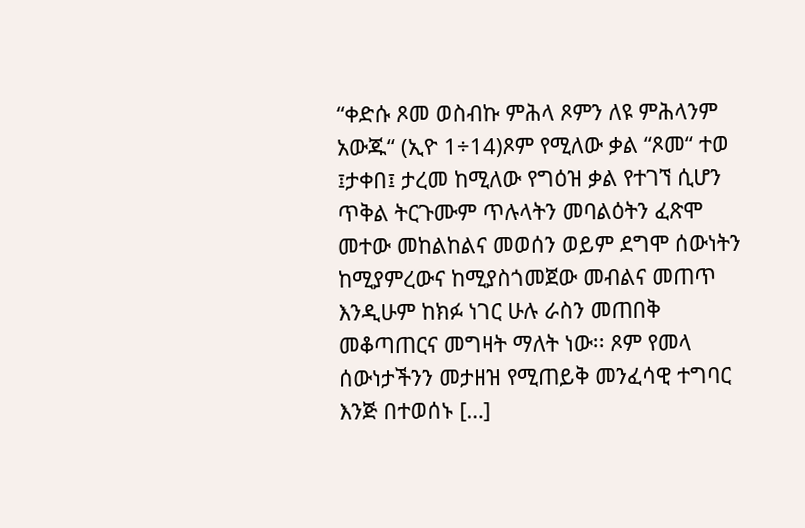“ቀድሱ ጾመ ወስብኩ ምሕላ ጾምን ለዩ ምሕላንም አውጁ“ (ኢዮ 1÷14)ጾም የሚለው ቃል “ጾመ“ ተወ ፤ታቀበ፤ ታረመ ከሚለው የግዕዝ ቃል የተገኘ ሲሆን ጥቅል ትርጉሙም ጥሉላትን መባልዕትን ፈጽሞ መተው መከልከልና መወሰን ወይም ደግሞ ሰውነትን ከሚያምረውና ከሚያስጎመጀው መብልና መጠጥ እንዲሁም ከክፉ ነገር ሁሉ ራስን መጠበቅ መቆጣጠርና መግዛት ማለት ነው፡፡ ጾም የመላ ሰውነታችንን መታዘዝ የሚጠይቅ መንፈሳዊ ተግባር እንጅ በተወሰኑ […]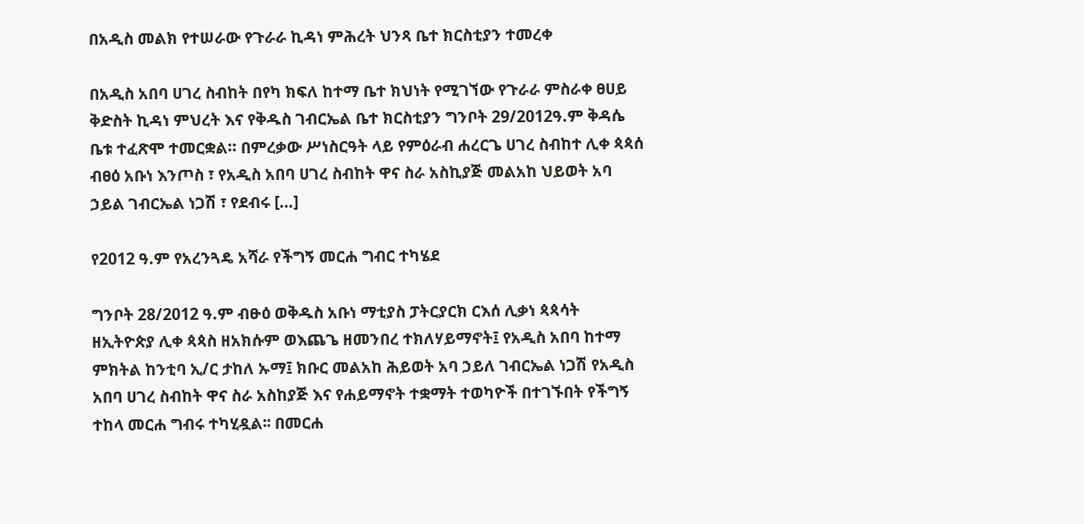በአዲስ መልክ የተሠራው የጉራራ ኪዳነ ምሕረት ህንጻ ቤተ ክርስቲያን ተመረቀ

በአዲስ አበባ ሀገረ ስብከት በየካ ክፍለ ከተማ ቤተ ክህነት የሚገኘው የጉራራ ምስራቀ ፀሀይ ቅድስት ኪዳነ ምህረት እና የቅዱስ ገብርኤል ቤተ ክርስቲያን ግንቦት 29/2012ዓ.ም ቅዳሴ ቤቱ ተፈጽሞ ተመርቋል። በምረቃው ሥነስርዓት ላይ የምዕራብ ሐረርጌ ሀገረ ስብከተ ሊቀ ጳጳሰ ብፀዕ አቡነ እንጦስ ፣ የአዲስ አበባ ሀገረ ስብከት ዋና ስራ አስኪያጅ መልአከ ህይወት አባ ኃይል ገብርኤል ነጋሽ ፣ የደብሩ […]

የ2012 ዓ.ም የአረንጓዴ አሻራ የችግኝ መርሐ ግብር ተካሄደ

ግንቦት 28/2012 ዓ.ም ብፁዕ ወቅዱስ አቡነ ማቲያስ ፓትርያርክ ርእሰ ሊቃነ ጳጳሳት ዘኢትዮጵያ ሊቀ ጳጳስ ዘአክሱም ወእጨጌ ዘመንበረ ተክለሃይማኖት፤ የአዲስ አበባ ከተማ ምክትል ከንቲባ ኢ/ር ታከለ ኡማ፤ ክቡር መልአከ ሕይወት አባ ኃይለ ገብርኤል ነጋሽ የአዲስ አበባ ሀገረ ስብከት ዋና ስራ አስከያጅ እና የሐይማኖት ተቋማት ተወካዮች በተገኙበት የችግኝ ተከላ መርሐ ግብሩ ተካሂዷል፡፡ በመርሐ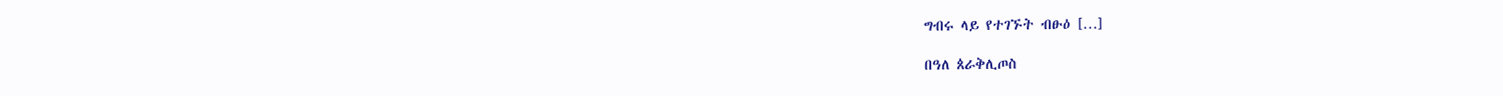ግብሩ ላይ የተገኙት ብፁዕ […]

በዓለ ጰራቅሊጦስ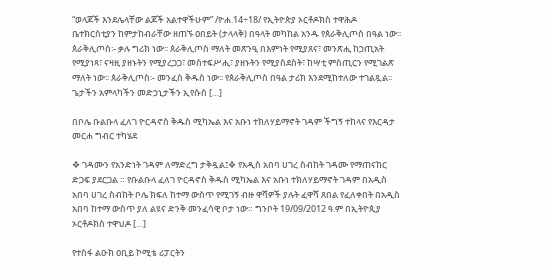“ወላጆች እንደሌላቸው ልጆች አልተዋችሁም” /ዮሐ.14÷18/ የኢትዮጵያ ኦርቶዶክስ ተዋሕዶ ቤተክርስቲያን ከምታከብራቸው ዘጠኙ ዐበይት (ታላላቅ) በዓላት መካከል አንዱ የጰራቅሊጦስ በዓል ነው፡፡ ጰራቅሊጦስ፡- ቃሉ ግሪክ ነው፡፡ ጰራቅሊጦስ ማለት መጽንዒ በእምነት የሚያጸና፣ መንጽሒ ከኃጢአት የሚያነጻ፣ ናዛዚ ያዘኑትን የሚያረጋጋ፣ መስተፍሥሒ፣ ያዘኑትን የሚያስደስት፣ ከሣቲ ምስጢርን የሚገልጽ ማለት ነው፡፡ ጰራቅሊጦስ፡- መንፈስ ቅዱስ ነው፡፡ የጰራቅሊጦስ በዓል ታሪክ እንደሚከተለው ተገልጿል፡፡ ጌታችን አምላካችን መድኃኒታችን ኢየሱስ […]

በቦሌ ቡልቡላ ፈለገ ዮርዳኖስ ቅዱስ ሚካኤል እና አቡነ ተክለሃይማኖት ገዳም ችግኝ ተከላና የእርዳታ መርሐ ግብር ተካሄደ

❖ ገዳሙን የአንድነት ገዳም ለማድረግ ታቅዷል፤❖ የአዲስ አበባ ሀገረ ስብከት ገዳሙ የማጠናከር ድጋፍ ያደርጋል ። የቡልቡላ ፈለገ ዮርዳኖስ ቅዱስ ሚካኤል እና አቡነ ተክለሃይማኖት ገዳም በአዲስ አበባ ሀገረ ስብከት ቦሌ ክፍለ ከተማ ውስጥ የሚገኝ ብዙ ዋሻዎች ያሉት ፈዋሻ ጸበል የፈለቀበት በአዲስ አበባ ከተማ ውስጥ ያለ ልዩና ድንቅ መንፈሳዊ ቦታ ነው። ግንቦት 19/09/2012 ዓ.ም በኢትዮጲያ ኦርቶዶክስ ተዋህዶ […]

የተስፋ ልዑክ ዐቢይ ኮሚቴ ሪፓርትን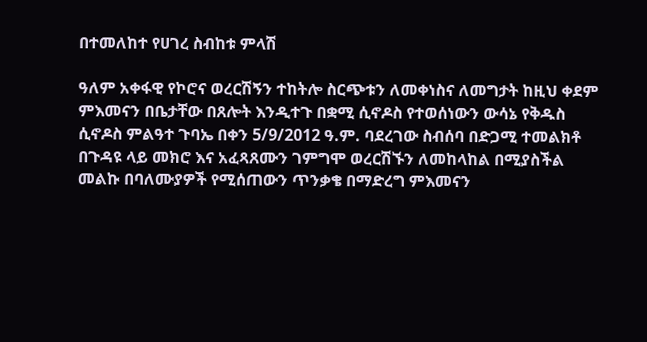በተመለከተ የሀገረ ስብከቱ ምላሽ

ዓለም አቀፋዊ የኮሮና ወረርሽኝን ተከትሎ ስርጭቱን ለመቀነስና ለመግታት ከዚህ ቀደም ምእመናን በቤታቸው በጸሎት እንዲተጉ በቋሚ ሲኖዶስ የተወሰነውን ውሳኔ የቅዱስ ሲኖዶስ ምልዓተ ጉባኤ በቀን 5/9/2012 ዓ.ም. ባደረገው ስብሰባ በድጋሚ ተመልክቶ በጉዳዩ ላይ መክሮ እና አፈጻጸሙን ገምግሞ ወረርሽኙን ለመከላከል በሚያስችል መልኩ በባለሙያዎች የሚሰጠውን ጥንቃቄ በማድረግ ምእመናን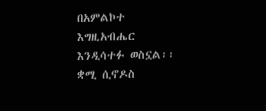በአምልኮተ እግዚአብሔር እንዲሳተፉ ወስኗል፡፡ቋሚ ሲኖዶስ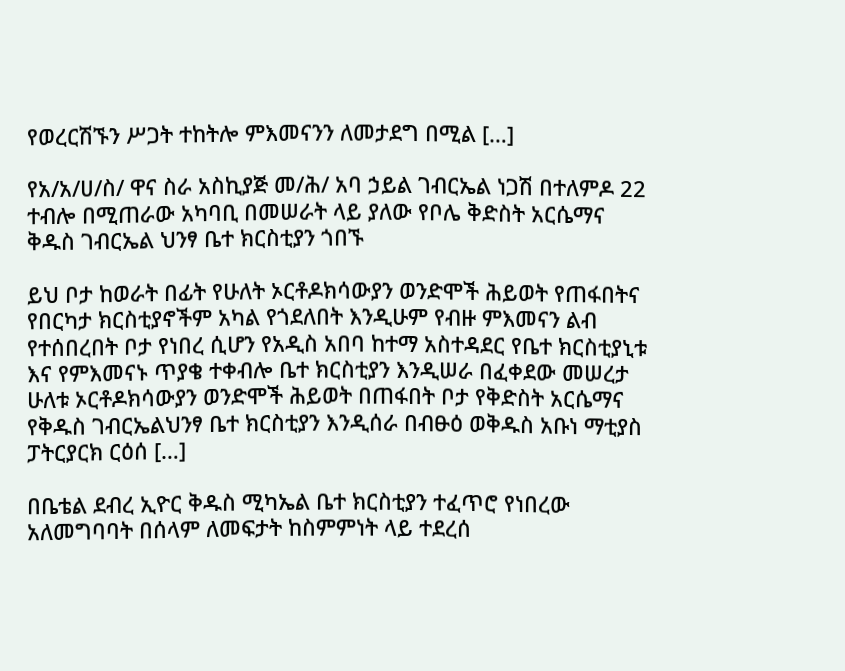የወረርሽኙን ሥጋት ተከትሎ ምእመናንን ለመታደግ በሚል […]

የአ/አ/ሀ/ስ/ ዋና ስራ አስኪያጅ መ/ሕ/ አባ ኃይል ገብርኤል ነጋሽ በተለምዶ 22 ተብሎ በሚጠራው አካባቢ በመሠራት ላይ ያለው የቦሌ ቅድስት አርሴማና ቅዱስ ገብርኤል ህንፃ ቤተ ክርስቲያን ጎበኙ

ይህ ቦታ ከወራት በፊት የሁለት ኦርቶዶክሳውያን ወንድሞች ሕይወት የጠፋበትና የበርካታ ክርስቲያኖችም አካል የጎደለበት እንዲሁም የብዙ ምእመናን ልብ የተሰበረበት ቦታ የነበረ ሲሆን የአዲስ አበባ ከተማ አስተዳደር የቤተ ክርስቲያኒቱ እና የምእመናኑ ጥያቄ ተቀብሎ ቤተ ክርስቲያን እንዲሠራ በፈቀደው መሠረታ ሁለቱ ኦርቶዶክሳውያን ወንድሞች ሕይወት በጠፋበት ቦታ የቅድስት አርሴማና የቅዱስ ገብርኤልህንፃ ቤተ ክርስቲያን እንዲሰራ በብፁዕ ወቅዱስ አቡነ ማቲያስ ፓትርያርክ ርዕሰ […]

በቤቴል ደብረ ኢዮር ቅዱስ ሚካኤል ቤተ ክርስቲያን ተፈጥሮ የነበረው አለመግባባት በሰላም ለመፍታት ከስምምነት ላይ ተደረሰ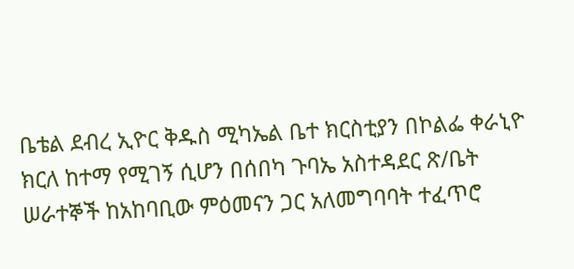ቤቴል ደብረ ኢዮር ቅዱስ ሚካኤል ቤተ ክርስቲያን በኮልፌ ቀራኒዮ ክርለ ከተማ የሚገኝ ሲሆን በሰበካ ጉባኤ አስተዳደር ጽ/ቤት ሠራተኞች ከአከባቢው ምዕመናን ጋር አለመግባባት ተፈጥሮ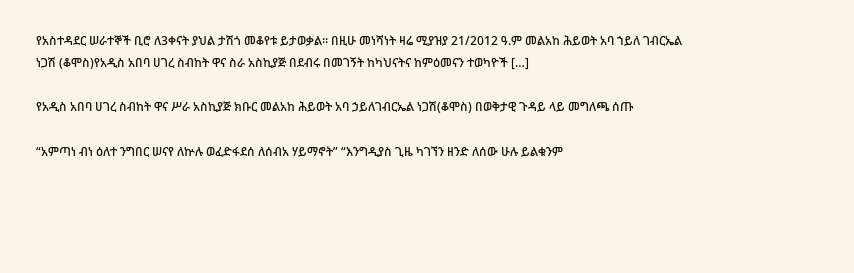የአስተዳደር ሠራተኞች ቢሮ ለ3ቀናት ያህል ታሽጎ መቆየቱ ይታወቃል። በዚሁ መነሻነት ዛሬ ሚያዝያ 21/2012 ዓ.ም መልአከ ሕይወት አባ ኀይለ ገብርኤል ነጋሽ (ቆሞስ)የአዲስ አበባ ሀገረ ስብከት ዋና ስራ አስኪያጅ በደብሩ በመገኝት ከካህናትና ከምዕመናን ተወካዮች […]

የአዲስ አበባ ሀገረ ስብከት ዋና ሥራ አስኪያጅ ክቡር መልአከ ሕይወት አባ ኃይለገብርኤል ነጋሽ(ቆሞስ) በወቅታዊ ጉዳይ ላይ መግለጫ ሰጡ

“አምጣነ ብነ ዕለተ ንግበር ሠናየ ለኵሉ ወፈድፋደሰ ለሰብአ ሃይማኖት” “እንግዲያስ ጊዜ ካገኘን ዘንድ ለሰው ሁሉ ይልቁንም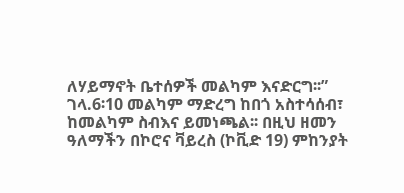ለሃይማኖት ቤተሰዎች መልካም እናድርግ፡፡” ገላ.6፡10 መልካም ማድረግ ከበጎ አስተሳሰብ፣ ከመልካም ስብእና ይመነጫል፡፡ በዚህ ዘመን ዓለማችን በኮሮና ቫይረስ (ኮቪድ 19) ምከንያት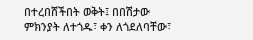በተረበሸችበት ወቅት፤ በበሽታው ምክንያት ለተጎዱ፣ ቀን ለጎደለባቸው፣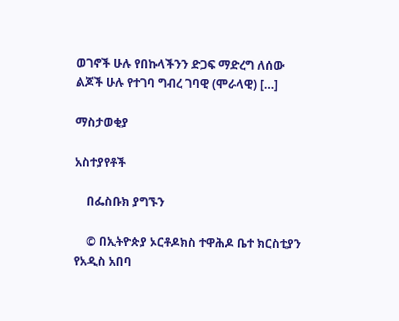ወገኖች ሁሉ የበኩላችንን ድጋፍ ማድረግ ለሰው ልጆች ሁሉ የተገባ ግብረ ገባዊ (ሞራላዊ) […]

ማስታወቂያ

አስተያየቶች

    በፌስቡክ ያግኙን

    © በኢትዮጵያ ኦርቶዶክስ ተዋሕዶ ቤተ ክርስቲያን የአዲስ አበባ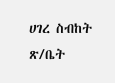ሀገረ ስብከት ጽ/ቤት